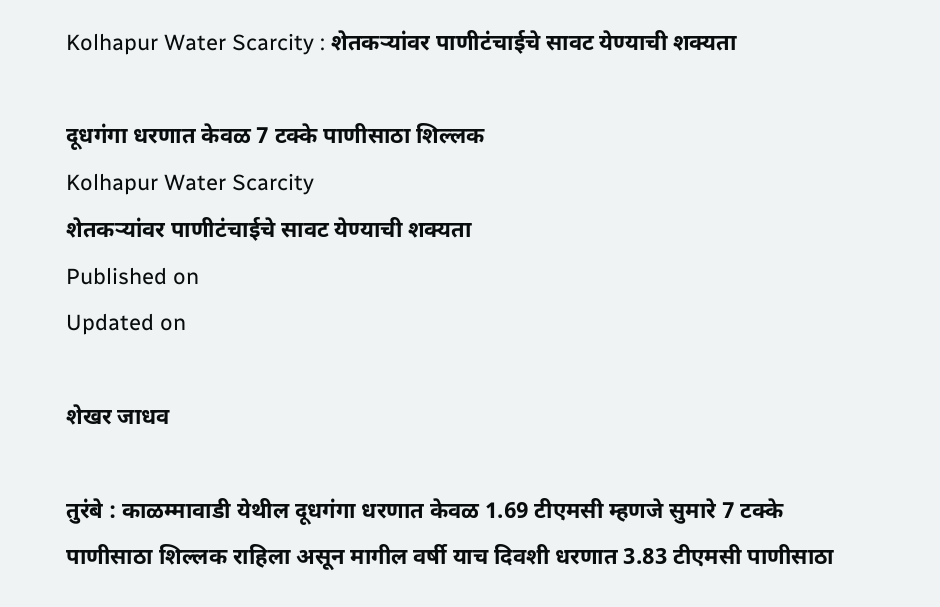Kolhapur Water Scarcity : शेतकऱ्यांवर पाणीटंचाईचे सावट येण्याची शक्यता

दूधगंगा धरणात केवळ 7 टक्के पाणीसाठा शिल्लक
Kolhapur Water Scarcity
शेतकऱ्यांवर पाणीटंचाईचे सावट येण्याची शक्यता
Published on
Updated on

शेखर जाधव

तुरंबे : काळम्मावाडी येथील दूधगंगा धरणात केवळ 1.69 टीएमसी म्हणजे सुमारे 7 टक्के पाणीसाठा शिल्लक राहिला असून मागील वर्षी याच दिवशी धरणात 3.83 टीएमसी पाणीसाठा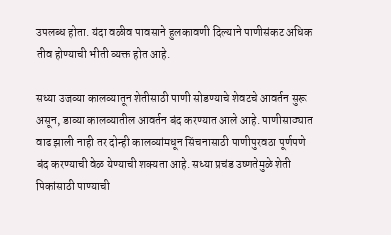उपलब्ध होता. यंदा वळीव पावसाने हुलकावणी दिल्याने पाणीसंकट अधिक तीव होण्याची भीती व्यक्त होत आहे.

सध्या उजव्या कालव्यातून शेतीसाठी पाणी सोडण्याचे शेवटचे आवर्तन सुरू असून, डाव्या कालव्यातील आवर्तन बंद करण्यात आले आहे. पाणीसाठ्यात वाढ झाली नाही तर दोन्ही कालव्यांमधून सिंचनासाठी पाणीपुरवठा पूर्णपणे बंद करण्याची वेळ येण्याची शक्यता आहे. सध्या प्रचंड उष्णतेमुळे शेती पिकांसाठी पाण्याची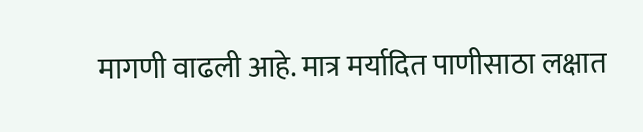मागणी वाढली आहे. मात्र मर्यादित पाणीसाठा लक्षात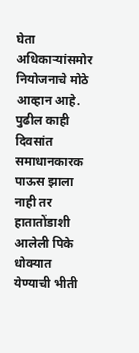घेता अधिकाऱ्यांसमोर नियोजनाचे मोठे आव्हान आहे. पुढील काही दिवसांत समाधानकारक पाऊस झाला नाही तर हातातोंडाशी आलेली पिके धोक्यात येण्याची भीती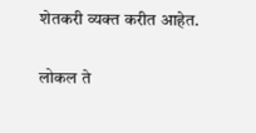शेतकरी व्यक्त करीत आहेत.

लोकल ते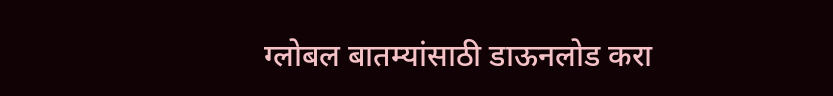ग्लोबल बातम्यांसाठी डाऊनलोड करा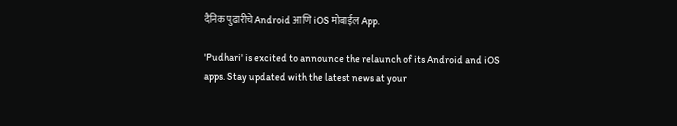दैनिक पुढारीचे Android आणि iOS मोबाईल App.

'Pudhari' is excited to announce the relaunch of its Android and iOS apps. Stay updated with the latest news at your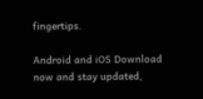fingertips.

Android and iOS Download now and stay updated,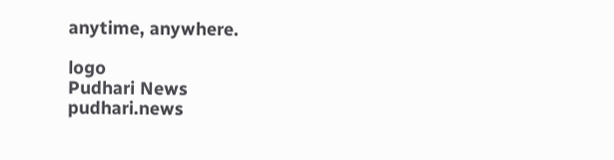anytime, anywhere.

logo
Pudhari News
pudhari.news